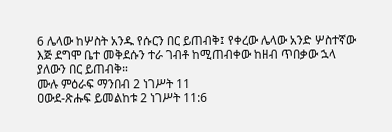6 ሌላው ከሦስት አንዱ የሱርን በር ይጠብቅ፤ የቀረው ሌላው አንድ ሦስተኛው እጅ ደግሞ ቤተ መቅደሱን ተራ ገብቶ ከሚጠብቀው ከዘብ ጥበቃው ኋላ ያለውን በር ይጠብቅ።
ሙሉ ምዕራፍ ማንበብ 2 ነገሥት 11
ዐውደ-ጽሑፍ ይመልከቱ 2 ነገሥት 11:6